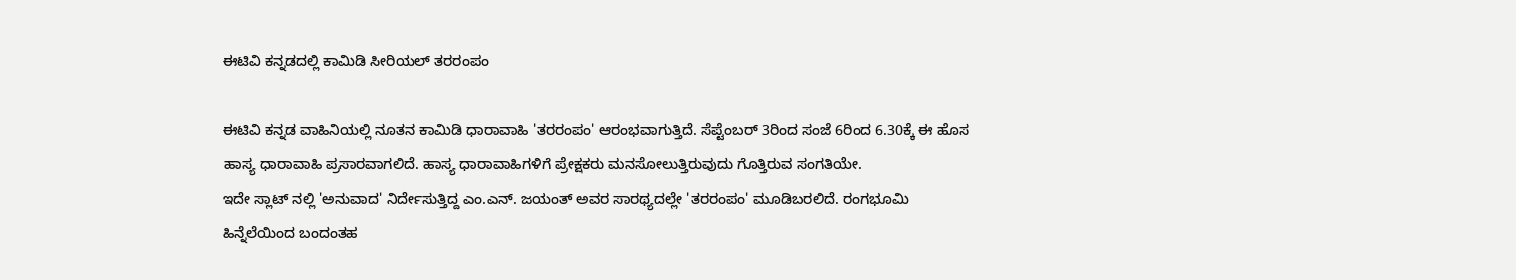ಈಟಿವಿ ಕನ್ನಡದಲ್ಲಿ ಕಾಮಿಡಿ ಸೀರಿಯಲ್ ತರರಂಪಂ

ಈಟಿವಿ ಕನ್ನಡ ವಾಹಿನಿಯಲ್ಲಿ ನೂತನ ಕಾಮಿಡಿ ಧಾರಾವಾಹಿ 'ತರರಂಪಂ' ಆರಂಭವಾಗುತ್ತಿದೆ. ಸೆಪ್ಟೆಂಬರ್ 3ರಿಂದ ಸಂಜೆ 6ರಿಂದ 6.30ಕ್ಕೆ ಈ ಹೊಸ ಹಾಸ್ಯ ಧಾರಾವಾಹಿ ಪ್ರಸಾರವಾಗಲಿದೆ. ಹಾಸ್ಯ ಧಾರಾವಾಹಿಗಳಿಗೆ ಪ್ರೇಕ್ಷಕರು ಮನಸೋಲುತ್ತಿರುವುದು ಗೊತ್ತಿರುವ ಸಂಗತಿಯೇ.
ಇದೇ ಸ್ಲಾಟ್ ನಲ್ಲಿ 'ಅನುವಾದ' ನಿರ್ದೇಸುತ್ತಿದ್ದ ಎಂ.ಎನ್. ಜಯಂತ್ ಅವರ ಸಾರಥ್ಯದಲ್ಲೇ 'ತರರಂಪಂ' ಮೂಡಿಬರಲಿದೆ. ರಂಗಭೂಮಿ ಹಿನ್ನೆಲೆಯಿಂದ ಬಂದಂತಹ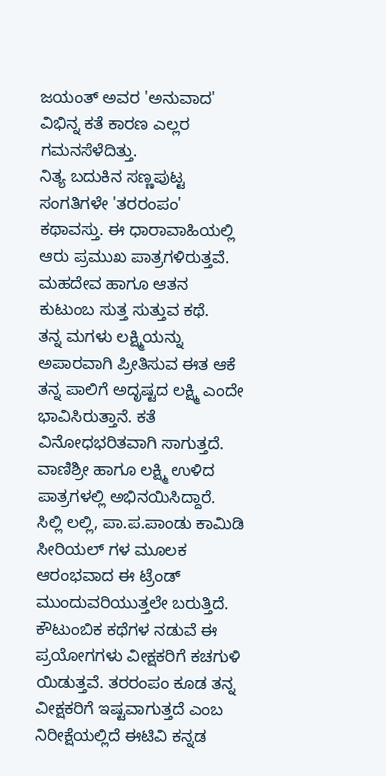ಜಯಂತ್ ಅವರ 'ಅನುವಾದ' ವಿಭಿನ್ನ ಕತೆ ಕಾರಣ ಎಲ್ಲರ ಗಮನಸೆಳೆದಿತ್ತು.
ನಿತ್ಯ ಬದುಕಿನ ಸಣ್ಣಪುಟ್ಟ ಸಂಗತಿಗಳೇ 'ತರರಂಪಂ' ಕಥಾವಸ್ತು. ಈ ಧಾರಾವಾಹಿಯಲ್ಲಿ ಆರು ಪ್ರಮುಖ ಪಾತ್ರಗಳಿರುತ್ತವೆ. ಮಹದೇವ ಹಾಗೂ ಆತನ ಕುಟುಂಬ ಸುತ್ತ ಸುತ್ತುವ ಕಥೆ.
ತನ್ನ ಮಗಳು ಲಕ್ಷ್ಮಿಯನ್ನು ಅಪಾರವಾಗಿ ಪ್ರೀತಿಸುವ ಈತ ಆಕೆ ತನ್ನ ಪಾಲಿಗೆ ಅದೃಷ್ಟದ ಲಕ್ಷ್ಮಿ ಎಂದೇ ಭಾವಿಸಿರುತ್ತಾನೆ. ಕತೆ ವಿನೋಧಭರಿತವಾಗಿ ಸಾಗುತ್ತದೆ. ವಾಣಿಶ್ರೀ ಹಾಗೂ ಲಕ್ಷ್ಮಿ ಉಳಿದ ಪಾತ್ರಗಳಲ್ಲಿ ಅಭಿನಯಿಸಿದ್ದಾರೆ.
ಸಿಲ್ಲಿ ಲಲ್ಲಿ, ಪಾ.ಪ.ಪಾಂಡು ಕಾಮಿಡಿ ಸೀರಿಯಲ್ ಗಳ ಮೂಲಕ ಆರಂಭವಾದ ಈ ಟ್ರೆಂಡ್ ಮುಂದುವರಿಯುತ್ತಲೇ ಬರುತ್ತಿದೆ. ಕೌಟುಂಬಿಕ ಕಥೆಗಳ ನಡುವೆ ಈ ಪ್ರಯೋಗಗಳು ವೀಕ್ಷಕರಿಗೆ ಕಚಗುಳಿ ಯಿಡುತ್ತವೆ. ತರರಂಪಂ ಕೂಡ ತನ್ನ ವೀಕ್ಷಕರಿಗೆ ಇಷ್ಟವಾಗುತ್ತದೆ ಎಂಬ ನಿರೀಕ್ಷೆಯಲ್ಲಿದೆ ಈಟಿವಿ ಕನ್ನಡ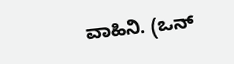ವಾಹಿನಿ. (ಒನ್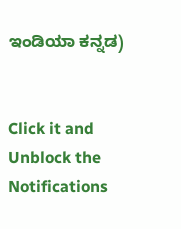ಇಂಡಿಯಾ ಕನ್ನಡ)


Click it and Unblock the Notifications